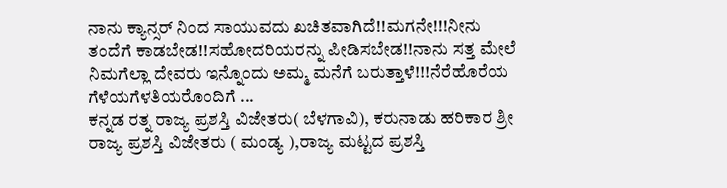ನಾನು ಕ್ಯಾನ್ಸರ್ ನಿಂದ ಸಾಯುವದು ಖಚಿತವಾಗಿದೆ!!ಮಗನೇ!!!ನೀನು ತಂದೆಗೆ ಕಾಡಬೇಡ!!ಸಹೋದರಿಯರನ್ನು ಪೀಡಿಸಬೇಡ!!ನಾನು ಸತ್ತ ಮೇಲೆ ನಿಮಗೆಲ್ಲಾ ದೇವರು ಇನ್ನೊಂದು ಅಮ್ಮ ಮನೆಗೆ ಬರುತ್ತಾಳೆ!!!ನೆರೆಹೊರೆಯ ಗೆಳೆಯಗೆಳತಿಯರೊಂದಿಗೆ ...
ಕನ್ನಡ ರತ್ನ ರಾಜ್ಯ ಪ್ರಶಸ್ತಿ ವಿಜೇತರು( ಬೆಳಗಾವಿ), ಕರುನಾಡು ಹರಿಕಾರ ಶ್ರೀ ರಾಜ್ಯ ಪ್ರಶಸ್ತಿ ವಿಜೇತರು ( ಮಂಡ್ಯ ),ರಾಜ್ಯ ಮಟ್ಟದ ಪ್ರಶಸ್ತಿ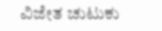ವಿಜೇತ ಚುಟುಕು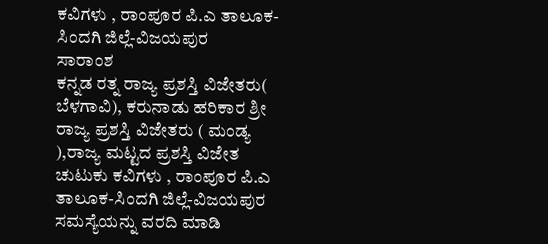ಕವಿಗಳು , ರಾಂಪೂರ ಪಿ.ಎ ತಾಲೂಕ-ಸಿಂದಗಿ ಜಿಲ್ಲೆ-ವಿಜಯಪುರ
ಸಾರಾಂಶ
ಕನ್ನಡ ರತ್ನ ರಾಜ್ಯ ಪ್ರಶಸ್ತಿ ವಿಜೇತರು( ಬೆಳಗಾವಿ), ಕರುನಾಡು ಹರಿಕಾರ ಶ್ರೀ ರಾಜ್ಯ ಪ್ರಶಸ್ತಿ ವಿಜೇತರು ( ಮಂಡ್ಯ ),ರಾಜ್ಯ ಮಟ್ಟದ ಪ್ರಶಸ್ತಿ ವಿಜೇತ ಚುಟುಕು ಕವಿಗಳು , ರಾಂಪೂರ ಪಿ.ಎ ತಾಲೂಕ-ಸಿಂದಗಿ ಜಿಲ್ಲೆ-ವಿಜಯಪುರ
ಸಮಸ್ಯೆಯನ್ನು ವರದಿ ಮಾಡಿ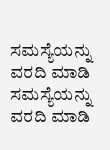ಸಮಸ್ಯೆಯನ್ನು ವರದಿ ಮಾಡಿ
ಸಮಸ್ಯೆಯನ್ನು ವರದಿ ಮಾಡಿ